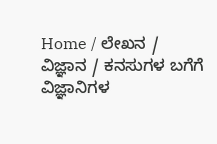Home / ಲೇಖನ / ವಿಜ್ಞಾನ / ಕನಸುಗಳ ಬಗೆಗೆ ವಿಜ್ಞಾನಿಗಳ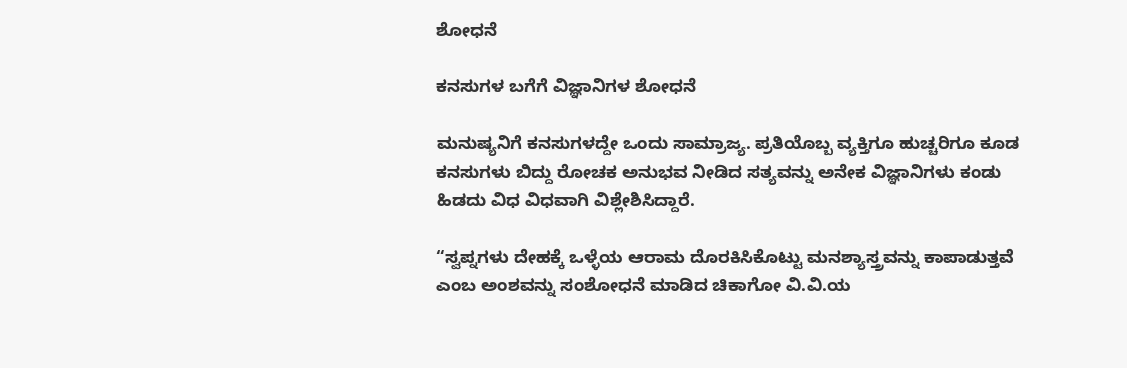ಶೋಧನೆ

ಕನಸುಗಳ ಬಗೆಗೆ ವಿಜ್ಞಾನಿಗಳ ಶೋಧನೆ

ಮನುಷ್ಯನಿಗೆ ಕನಸುಗಳದ್ದೇ ಒಂದು ಸಾಮ್ರಾಜ್ಯ. ಪ್ರತಿಯೊಬ್ಬ ವ್ಯಕ್ತಿಗೂ ಹುಚ್ಚರಿಗೂ ಕೂಡ ಕನಸುಗಳು ಬಿದ್ದು ರೋಚಕ ಅನುಭವ ನೀಡಿದ ಸತ್ಯವನ್ನು ಅನೇಕ ವಿಜ್ಞಾನಿಗಳು ಕಂಡು ಹಿಡದು ವಿಧ ವಿಧವಾಗಿ ವಿಶ್ಲೇಶಿಸಿದ್ದಾರೆ.

“ಸ್ವಪ್ನಗಳು ದೇಹಕ್ಕೆ ಒಳ್ಳೆಯ ಆರಾಮ ದೊರಕಿಸಿಕೊಟ್ಟು ಮನಶ್ಯಾಸ್ತ್ರವನ್ನು ಕಾಪಾಡುತ್ತವೆ ಎಂಬ ಅಂಶವನ್ನು ಸಂಶೋಧನೆ ಮಾಡಿದ ಚಿಕಾಗೋ ವಿ.ವಿ.ಯ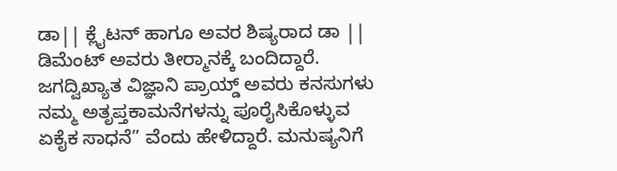ಡಾ|| ಕ್ಲೈಟನ್ ಹಾಗೂ ಅವರ ಶಿಷ್ಯರಾದ ಡಾ || ಡಿಮೆಂಟ್ ಅವರು ತೀರ್‍ಮಾನಕ್ಕೆ ಬಂದಿದ್ದಾರೆ. ಜಗದ್ವಿಖ್ಯಾತ ವಿಜ್ಞಾನಿ ಪ್ರಾಯ್ಡ್ ಅವರು ಕನಸುಗಳು ನಮ್ಮ ಅತೃಪ್ತಕಾಮನೆಗಳನ್ನು ಪೂರೈಸಿಕೊಳ್ಳುವ ಏಕೈಕ ಸಾಧನೆ” ವೆಂದು ಹೇಳಿದ್ದಾರೆ. ಮನುಷ್ಯನಿಗೆ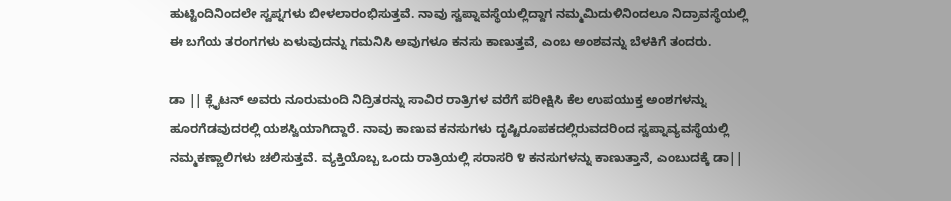ಹುಟ್ಟಿಂದಿನಿಂದಲೇ ಸ್ವಪ್ನಗಳು ಬೀಳಲಾರಂಭಿಸುತ್ತವೆ. ನಾವು ಸ್ವಪ್ನಾವಸ್ಥೆಯಲ್ಲಿದ್ದಾಗ ನಮ್ಮಮಿದುಳಿನಿಂದಲೂ ನಿದ್ರಾವಸ್ಥೆಯಲ್ಲಿ ಈ ಬಗೆಯ ತರಂಗಗಳು ಏಳುವುದನ್ನು ಗಮನಿಸಿ ಅವುಗಳೂ ಕನಸು ಕಾಣುತ್ತವೆ, ಎಂಬ ಅಂಶವನ್ನು ಬೆಳಕಿಗೆ ತಂದರು.

ಡಾ || ಕ್ಲೈಟನ್ ಅವರು ನೂರುಮಂದಿ ನಿದ್ರಿತರನ್ನು ಸಾವಿರ ರಾತ್ರಿಗಳ ವರೆಗೆ ಪರೀಕ್ಷಿಸಿ ಕೆಲ ಉಪಯುಕ್ತ ಅಂಶಗಳನ್ನು ಹೂರಗೆಡವುದರಲ್ಲಿ ಯಶಸ್ವಿಯಾಗಿದ್ದಾರೆ. ನಾವು ಕಾಣುವ ಕನಸುಗಳು ದೃಷ್ಟಿರೂಪಕದಲ್ಲಿರುವದರಿಂದ ಸ್ವಪ್ನಾವ್ಯವಸ್ಥೆಯಲ್ಲಿ ನಮ್ಮಕಣ್ಣಾಲಿಗಳು ಚಲಿಸುತ್ತವೆ. ವ್ಯಕ್ತಿಯೊಬ್ಬ ಒಂದು ರಾತ್ರಿಯಲ್ಲಿ ಸರಾಸರಿ ೪ ಕನಸುಗಳನ್ನು ಕಾಣುತ್ತಾನೆ, ಎಂಬುದಕ್ಕೆ ಡಾ||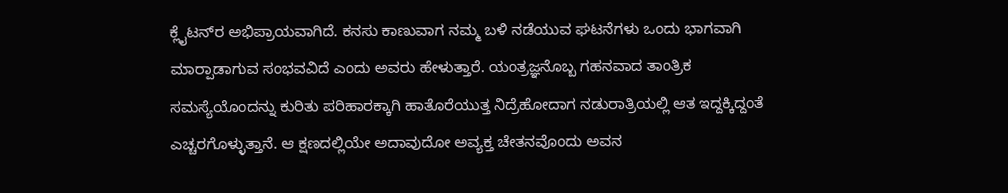ಕ್ಲೈಟನ್‌ರ ಅಭಿಪ್ರಾಯವಾಗಿದೆ. ಕನಸು ಕಾಣುವಾಗ ನಮ್ಮ ಬಳಿ ನಡೆಯುವ ಘಟನೆಗಳು ಒಂದು ಭಾಗವಾಗಿ ಮಾರ್‍ಪಾಡಾಗುವ ಸಂಭವವಿದೆ ಎಂದು ಅವರು ಹೇಳುತ್ತಾರೆ. ಯಂತ್ರಜ್ಞನೊಬ್ಬ ಗಹನವಾದ ತಾಂತ್ರಿಕ ಸಮಸ್ಯೆಯೊಂದನ್ನು ಕುರಿತು ಪರಿಹಾರಕ್ಕಾಗಿ ಹಾತೊರೆಯುತ್ತ ನಿದ್ರೆಹೋದಾಗ ನಡುರಾತ್ರಿಯಲ್ಲಿ ಆತ ಇದ್ದಕ್ಕಿದ್ದಂತೆ ಎಚ್ಚರಗೊಳ್ಳುತ್ತಾನೆ. ಆ ಕ್ಷಣದಲ್ಲಿಯೇ ಅದಾವುದೋ ಅವ್ಯಕ್ತ ಚೇತನವೊಂದು ಅವನ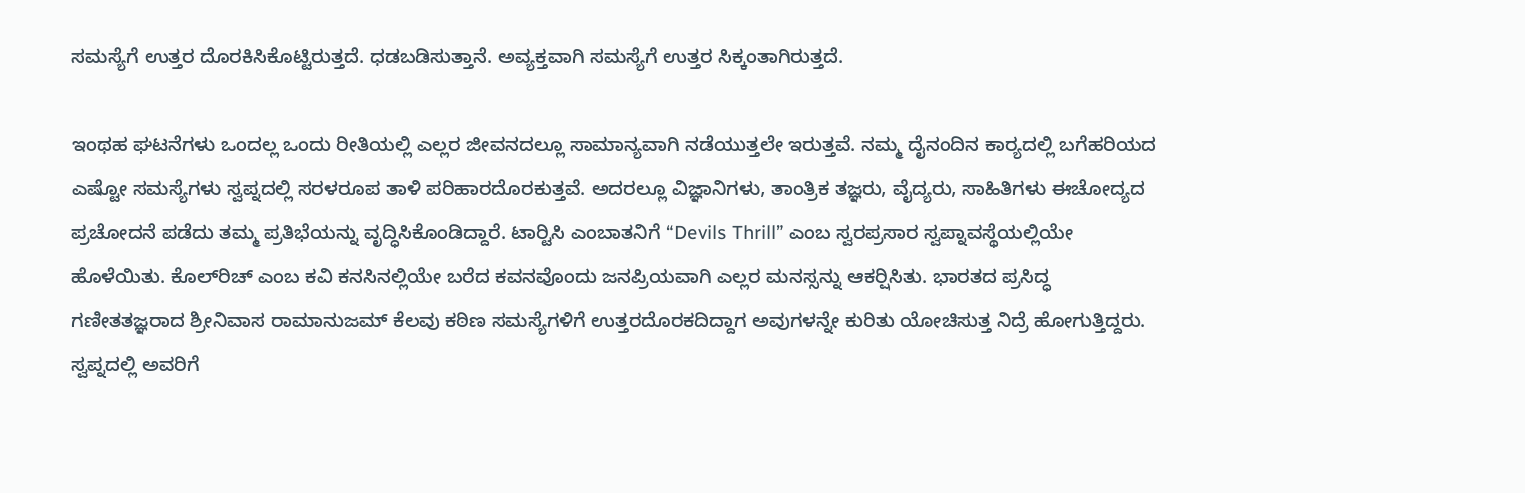ಸಮಸ್ಯೆಗೆ ಉತ್ತರ ದೊರಕಿಸಿಕೊಟ್ಟಿರುತ್ತದೆ. ಧಡಬಡಿಸುತ್ತಾನೆ. ಅವ್ಯಕ್ತವಾಗಿ ಸಮಸ್ಯೆಗೆ ಉತ್ತರ ಸಿಕ್ಕಂತಾಗಿರುತ್ತದೆ.

ಇಂಥಹ ಘಟನೆಗಳು ಒಂದಲ್ಲ ಒಂದು ರೀತಿಯಲ್ಲಿ ಎಲ್ಲರ ಜೀವನದಲ್ಲೂ ಸಾಮಾನ್ಯವಾಗಿ ನಡೆಯುತ್ತಲೇ ಇರುತ್ತವೆ. ನಮ್ಮ ದೈನಂದಿನ ಕಾರ್‍ಯದಲ್ಲಿ ಬಗೆಹರಿಯದ ಎಷ್ಟೋ ಸಮಸ್ಯೆಗಳು ಸ್ವಪ್ನದಲ್ಲಿ ಸರಳರೂಪ ತಾಳಿ ಪರಿಹಾರದೊರಕುತ್ತವೆ. ಅದರಲ್ಲೂ ವಿಜ್ಞಾನಿಗಳು, ತಾಂತ್ರಿಕ ತಜ್ಞರು, ವೈದ್ಯರು, ಸಾಹಿತಿಗಳು ಈಚೋದ್ಯದ ಪ್ರಚೋದನೆ ಪಡೆದು ತಮ್ಮ ಪ್ರತಿಭೆಯನ್ನು ವೃದ್ಧಿಸಿಕೊಂಡಿದ್ದಾರೆ. ಟಾರ್‍ಟಿಸಿ ಎಂಬಾತನಿಗೆ “Devils Thrill” ಎಂಬ ಸ್ವರಪ್ರಸಾರ ಸ್ವಪ್ನಾವಸ್ಥೆಯಲ್ಲಿಯೇ ಹೊಳೆಯಿತು. ಕೊಲ್‌ರಿಚ್ ಎಂಬ ಕವಿ ಕನಸಿನಲ್ಲಿಯೇ ಬರೆದ ಕವನವೊಂದು ಜನಪ್ರಿಯವಾಗಿ ಎಲ್ಲರ ಮನಸ್ಸನ್ನು ಆಕರ್‍ಷಿಸಿತು. ಭಾರತದ ಪ್ರಸಿದ್ಧ ಗಣೀತತಜ್ಞರಾದ ಶ್ರೀನಿವಾಸ ರಾಮಾನುಜಮ್ ಕೆಲವು ಕಠಿಣ ಸಮಸ್ಯೆಗಳಿಗೆ ಉತ್ತರದೊರಕದಿದ್ದಾಗ ಅವುಗಳನ್ನೇ ಕುರಿತು ಯೋಚಿಸುತ್ತ ನಿದ್ರೆ ಹೋಗುತ್ತಿದ್ದರು. ಸ್ವಪ್ನದಲ್ಲಿ ಅವರಿಗೆ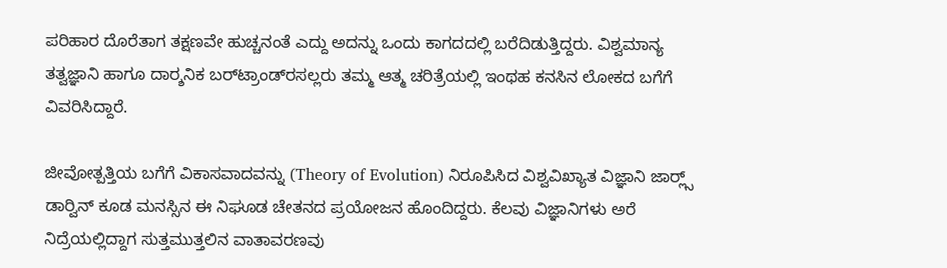ಪರಿಹಾರ ದೊರೆತಾಗ ತಕ್ಷಣವೇ ಹುಚ್ಚನಂತೆ ಎದ್ದು ಅದನ್ನು ಒಂದು ಕಾಗದದಲ್ಲಿ ಬರೆದಿಡುತ್ತಿದ್ದರು. ವಿಶ್ವಮಾನ್ಯ ತತ್ವಜ್ಞಾನಿ ಹಾಗೂ ದಾರ್‍ಶನಿಕ ಬರ್‌ಟ್ರಾಂಡ್‌ರಸಲ್ಲರು ತಮ್ಮ ಆತ್ಮ ಚರಿತ್ರೆಯಲ್ಲಿ ಇಂಥಹ ಕನಸಿನ ಲೋಕದ ಬಗೆಗೆ ವಿವರಿಸಿದ್ದಾರೆ.

ಜೀವೋತ್ಪತ್ತಿಯ ಬಗೆಗೆ ವಿಕಾಸವಾದವನ್ನು (Theory of Evolution) ನಿರೂಪಿಸಿದ ವಿಶ್ವವಿಖ್ಯಾತ ವಿಜ್ಞಾನಿ ಜಾರ್‍ಲ್ಸ್‌ ಡಾರ್‍ವಿನ್ ಕೂಡ ಮನಸ್ಸಿನ ಈ ನಿಘೂಡ ಚೇತನದ ಪ್ರಯೋಜನ ಹೊಂದಿದ್ದರು. ಕೆಲವು ವಿಜ್ಞಾನಿಗಳು ಅರೆ ನಿದ್ರೆಯಲ್ಲಿದ್ದಾಗ ಸುತ್ತಮುತ್ತಲಿನ ವಾತಾವರಣವು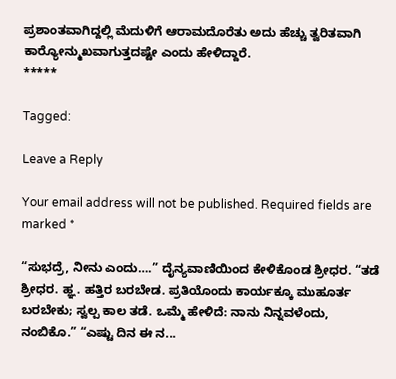ಪ್ರಶಾಂತವಾಗಿದ್ದಲ್ಲಿ ಮೆದುಳಿಗೆ ಆರಾಮದೊರೆತು ಅದು ಹೆಚ್ಚು ತ್ವರಿತವಾಗಿ ಕಾರ್‍ಯೋನ್ಮುಖವಾಗುತ್ತದಷ್ಟೇ ಎಂದು ಹೇಳಿದ್ದಾರೆ.
*****

Tagged:

Leave a Reply

Your email address will not be published. Required fields are marked *

“ಸುಭದ್ರೆ, ನೀನು ಎಂದು….” ದೈನ್ಯವಾಣಿಯಿಂದ ಕೇಳಿಕೊಂಡ ಶ್ರೀಧರ. “ತಡೆ ಶ್ರೀಧರ. ಹ್ಞ. ಹತ್ತಿರ ಬರಬೇಡ. ಪ್ರತಿಯೊಂದು ಕಾರ್ಯಕ್ಕೂ ಮುಹೂರ್ತ ಬರಬೇಕು; ಸ್ವಲ್ಪ ಕಾಲ ತಡೆ. ಒಮ್ಮೆ ಹೇಳಿದೆ: ನಾನು ನಿನ್ನವಳೆಂದು, ನಂಬಿಕೊ.” “ಎಷ್ಟು ದಿನ ಈ ನ...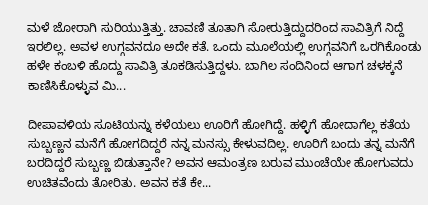ಮಳೆ ಜೋರಾಗಿ ಸುರಿಯುತ್ತಿತ್ತು. ಚಾವಣಿ ತೂತಾಗಿ ಸೋರುತ್ತಿದ್ದುದರಿಂದ ಸಾವಿತ್ರಿಗೆ ನಿದ್ದೆ ಇರಲಿಲ್ಲ. ಅವಳ ಉಗ್ಗವನದೂ ಅದೇ ಕತೆ. ಒಂದು ಮೂಲೆಯಲ್ಲಿ ಉಗ್ಗವನಿಗೆ ಒರಗಿಕೊಂಡು ಹಳೇ ಕಂಬಳಿ ಹೊದ್ದು ಸಾವಿತ್ರಿ ತೂಕಡಿಸುತ್ತಿದ್ದಳು. ಬಾಗಿಲ ಸಂದಿನಿಂದ ಆಗಾಗ ಚಳಕ್ಕನೆ ಕಾಣಿಸಿಕೊಳ್ಳುವ ಮಿ...

ದೀಪಾವಳಿಯ ಸೂಟಿಯನ್ನು ಕಳೆಯಲು ಊರಿಗೆ ಹೋಗಿದ್ದೆ. ಹಳ್ಳಿಗೆ ಹೋದಾಗೆಲ್ಲ ಕತೆಯ ಸುಬ್ಬಣ್ಣನ ಮನೆಗೆ ಹೋಗದಿದ್ದರೆ ನನ್ನ ಮನಸ್ಸು ಕೇಳುವದಿಲ್ಲ. ಊರಿಗೆ ಬಂದು ತನ್ನ ಮನೆಗೆ ಬರದಿದ್ದರೆ ಸುಬ್ಬಣ್ಣ ಬಿಡುತ್ತಾನೇ? ಅವನ ಆಮಂತ್ರಣ ಬರುವ ಮುಂಚೆಯೇ ಹೋಗುವದು ಉಚಿತವೆಂದು ತೋರಿತು. ಅವನ ಕತೆ ಕೇ...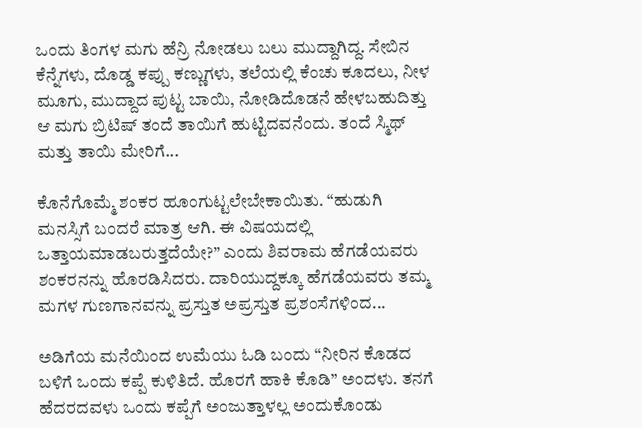ಒಂದು ತಿಂಗಳ ಮಗು ಹೆನ್ರಿ ನೋಡಲು ಬಲು ಮುದ್ದಾಗಿದ್ದ. ಸೇಬಿನ ಕೆನ್ನೆಗಳು, ದೊಡ್ಡ ಕಪ್ಪು ಕಣ್ಣುಗಳು, ತಲೆಯಲ್ಲಿ ಕೆಂಚು ಕೂದಲು, ನೀಳ ಮೂಗು, ಮುದ್ದಾದ ಪುಟ್ಟ ಬಾಯಿ, ನೋಡಿದೊಡನೆ ಹೇಳಬಹುದಿತ್ತು ಆ ಮಗು ಬ್ರಿಟಿಷ್ ತಂದೆ ತಾಯಿಗೆ ಹುಟ್ಟಿದವನೆಂದು. ತಂದೆ ಸ್ಮಿಥ್ ಮತ್ತು ತಾಯಿ ಮೇರಿಗೆ...

ಕೊನೆಗೊಮ್ಮೆ ಶಂಕರ ಹೂಂಗುಟ್ಟಲೇಬೇಕಾಯಿತು. “ಹುಡುಗಿ ಮನಸ್ಸಿಗೆ ಬಂದರೆ ಮಾತ್ರ ಆಗಿ. ಈ ವಿಷಯದಲ್ಲಿ ಒತ್ತಾಯಮಾಡಬರುತ್ತದೆಯೇ?” ಎಂದು ಶಿವರಾಮ ಹೆಗಡೆಯವರು ಶಂಕರನನ್ನು ಹೊರಡಿಸಿದರು. ದಾರಿಯುದ್ದಕ್ಕೂ ಹೆಗಡೆಯವರು ತಮ್ಮ ಮಗಳ ಗುಣಗಾನವನ್ನು ಪ್ರಸ್ತುತ ಅಪ್ರಸ್ತುತ ಪ್ರಶಂಸೆಗಳಿಂದ...

ಅಡಿಗೆಯ ಮನೆಯಿಂದ ಉಮೆಯು ಓಡಿ ಬಂದು “ನೀರಿನ ಕೊಡದ ಬಳಿಗೆ ಒಂದು ಕಪ್ಪೆ ಕುಳಿತಿದೆ. ಹೊರಗೆ ಹಾಕಿ ಕೊಡಿ” ಅಂದಳು. ತನಗೆ ಹೆದರದವಳು ಒಂದು ಕಪ್ಪೆಗೆ ಅಂಜುತ್ತಾಳಲ್ಲ ಅಂದುಕೊಂಡು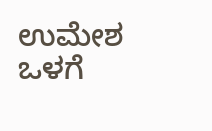ಉಮೇಶ ಒಳಗೆ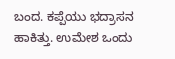ಬಂದ. ಕಪ್ಪೆಯು ಭದ್ರಾಸನ ಹಾಕಿತ್ತು. ಉಮೇಶ ಒಂದು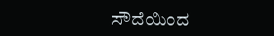ಸೌದೆಯಿಂದ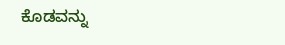ಕೊಡವನ್ನು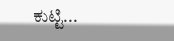ಕುಟ್ಟಿ...